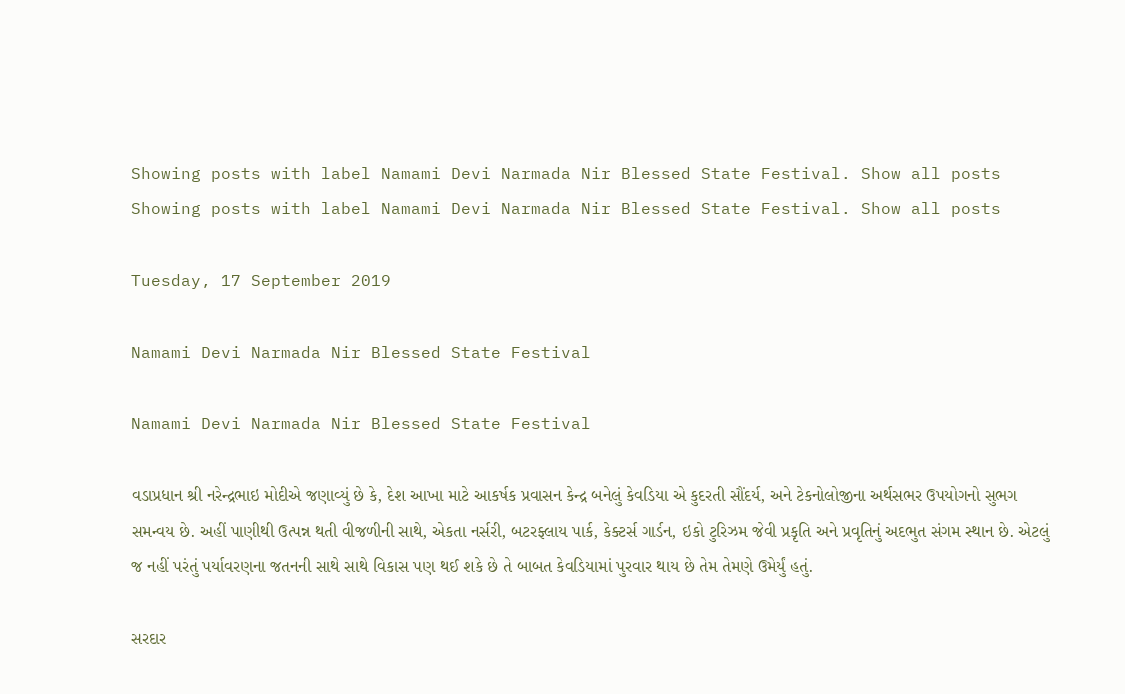Showing posts with label Namami Devi Narmada Nir Blessed State Festival. Show all posts
Showing posts with label Namami Devi Narmada Nir Blessed State Festival. Show all posts

Tuesday, 17 September 2019

Namami Devi Narmada Nir Blessed State Festival

Namami Devi Narmada Nir Blessed State Festival

વડાપ્રધાન શ્રી નરેન્દ્રભાઇ મોદીએ જણાવ્યું છે કે, દેશ આખા માટે આકર્ષક પ્રવાસન કેન્દ્ર બનેલું કેવડિયા એ કુદરતી સૌંદર્ય, અને ટેકનોલોજીના અર્થસભર ઉપયોગનો સુભગ સમન્વય છે. અહીં પાણીથી ઉત્પન્ન થતી વીજળીની સાથે, એકતા નર્સરી, બટરફ્લાય પાર્ક, કેક્ટર્સ ગાર્ડન, ઇકો ટુરિઝમ જેવી પ્રકૃતિ અને પ્રવૃતિનું અદભુત સંગમ સ્થાન છે. એટલું જ નહીં પરંતું પર્યાવરણના જતનની સાથે સાથે વિકાસ પણ થઈ શકે છે તે બાબત કેવડિયામાં પુરવાર થાય છે તેમ તેમણે ઉમેર્યું હતું.

સરદાર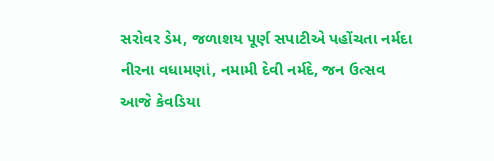સરોવર ડેમ, જળાશય પૂર્ણ સપાટીએ પહોંચતા નર્મદા નીરના વધામણાં, નમામી દેવી નર્મદે, જન ઉત્સવ આજે કેવડિયા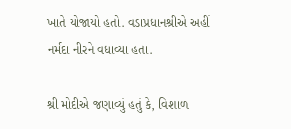ખાતે યોજાયો હતો. વડાપ્રધાનશ્રીએ અહીં નર્મદા નીરને વધાવ્યા હતા.

શ્રી મોદીએ જણાવ્યું હતું કે, વિશાળ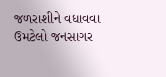જળરાશીને વધાવવા ઉમટેલો જનસાગર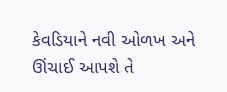કેવડિયાને નવી ઓળખ અને ઊંચાઈ આપશે તે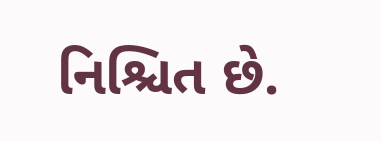નિશ્ચિત છે.